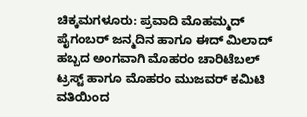ಚಿಕ್ಕಮಗಳೂರು: ಪ್ರವಾದಿ ಮೊಹಮ್ಮದ್ ಪೈಗಂಬರ್ ಜನ್ಮದಿನ ಹಾಗೂ ಈದ್ ಮಿಲಾದ್ ಹಬ್ಬದ ಅಂಗವಾಗಿ ಮೊಹರಂ ಚಾರಿಟೆಬಲ್ ಟ್ರಸ್ಟ್ ಹಾಗೂ ಮೊಹರಂ ಮುಜವರ್ ಕಮಿಟಿ ವತಿಯಿಂದ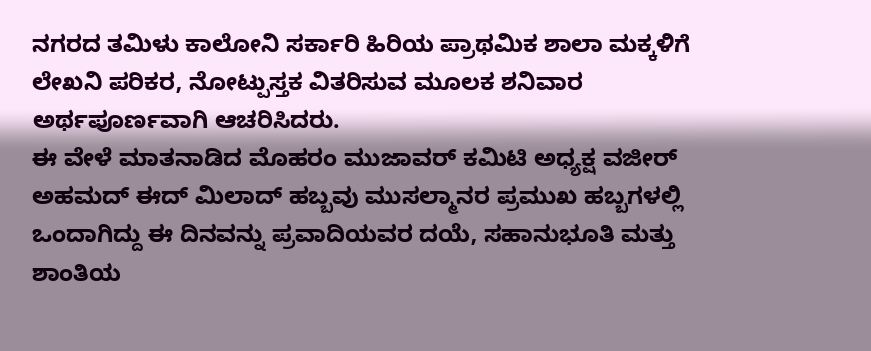ನಗರದ ತಮಿಳು ಕಾಲೋನಿ ಸರ್ಕಾರಿ ಹಿರಿಯ ಪ್ರಾಥಮಿಕ ಶಾಲಾ ಮಕ್ಕಳಿಗೆ ಲೇಖನಿ ಪರಿಕರ, ನೋಟ್ಪುಸ್ತಕ ವಿತರಿಸುವ ಮೂಲಕ ಶನಿವಾರ ಅರ್ಥಪೂರ್ಣವಾಗಿ ಆಚರಿಸಿದರು.
ಈ ವೇಳೆ ಮಾತನಾಡಿದ ಮೊಹರಂ ಮುಜಾವರ್ ಕಮಿಟಿ ಅಧ್ಯಕ್ಷ ವಜೀರ್ ಅಹಮದ್ ಈದ್ ಮಿಲಾದ್ ಹಬ್ಬವು ಮುಸಲ್ಮಾನರ ಪ್ರಮುಖ ಹಬ್ಬಗಳಲ್ಲಿ ಒಂದಾಗಿದ್ದು ಈ ದಿನವನ್ನು ಪ್ರವಾದಿಯವರ ದಯೆ, ಸಹಾನುಭೂತಿ ಮತ್ತು ಶಾಂತಿಯ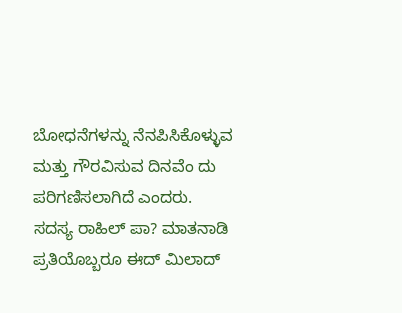ಬೋಧನೆಗಳನ್ನು ನೆನಪಿಸಿಕೊಳ್ಳುವ ಮತ್ತು ಗೌರವಿಸುವ ದಿನವೆಂ ದು ಪರಿಗಣಿಸಲಾಗಿದೆ ಎಂದರು.
ಸದಸ್ಯ ರಾಹಿಲ್ ಪಾ? ಮಾತನಾಡಿ ಪ್ರತಿಯೊಬ್ಬರೂ ಈದ್ ಮಿಲಾದ್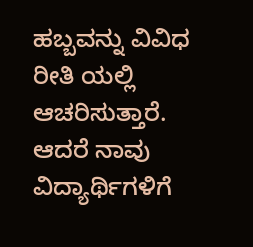ಹಬ್ಬವನ್ನು ವಿವಿಧ ರೀತಿ ಯಲ್ಲಿ ಆಚರಿಸುತ್ತಾರೆ. ಆದರೆ ನಾವು ವಿದ್ಯಾರ್ಥಿಗಳಿಗೆ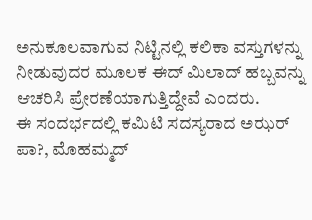ಅನುಕೂಲವಾಗುವ ನಿಟ್ಟಿನಲ್ಲಿ ಕಲಿಕಾ ವಸ್ತುಗಳನ್ನು ನೀಡುವುದರ ಮೂಲಕ ಈದ್ ಮಿಲಾದ್ ಹಬ್ಬವನ್ನು ಆಚರಿಸಿ ಪ್ರೇರಣೆಯಾಗುತ್ತಿದ್ದೇವೆ ಎಂದರು.
ಈ ಸಂದರ್ಭದಲ್ಲಿ ಕಮಿಟಿ ಸದಸ್ಯರಾದ ಅಝರ್ ಪಾ?, ಮೊಹಮ್ಮದ್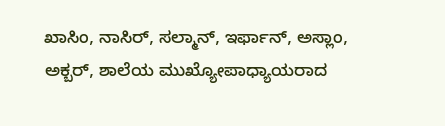ಖಾಸಿಂ, ನಾಸಿರ್, ಸಲ್ಮಾನ್, ಇರ್ಫಾನ್, ಅಸ್ಲಾಂ, ಅಕ್ಬರ್, ಶಾಲೆಯ ಮುಖ್ಯೋಪಾಧ್ಯಾಯರಾದ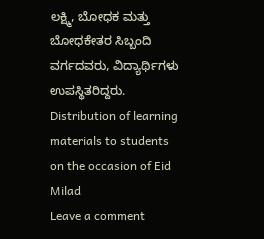ಲಕ್ಷ್ಮಿ, ಬೋಧಕ ಮತ್ತು ಬೋಧಕೇತರ ಸಿಬ್ಬಂದಿ ವರ್ಗದವರು, ವಿದ್ಯಾರ್ಥಿಗಳು ಉಪಸ್ಥಿತರಿದ್ದರು.
Distribution of learning materials to students on the occasion of Eid Milad
Leave a comment